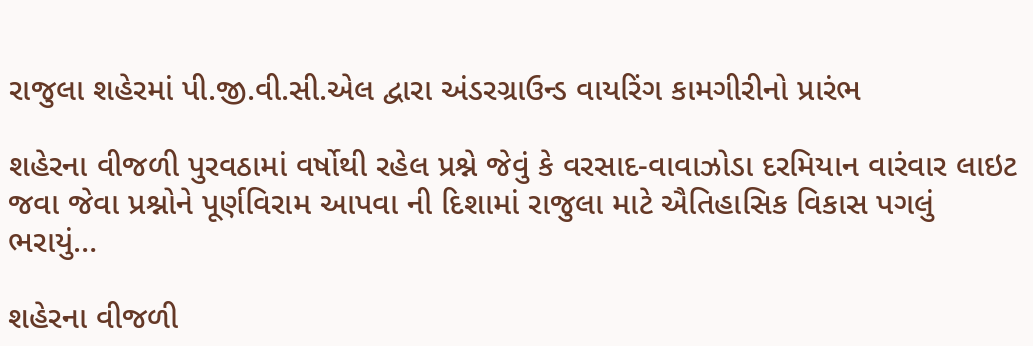રાજુલા શહેરમાં પી.જી.વી.સી.એલ દ્વારા અંડરગ્રાઉન્ડ વાયરિંગ કામગીરીનો પ્રારંભ

શહેરના વીજળી પુરવઠામાં વર્ષોથી રહેલ પ્રશ્ને જેવું કે વરસાદ-વાવાઝોડા દરમિયાન વારંવાર લાઇટ જવા જેવા પ્રશ્નોને પૂર્ણવિરામ આપવા ની દિશામાં રાજુલા માટે ઐતિહાસિક વિકાસ પગલું ભરાયું…

શહેરના વીજળી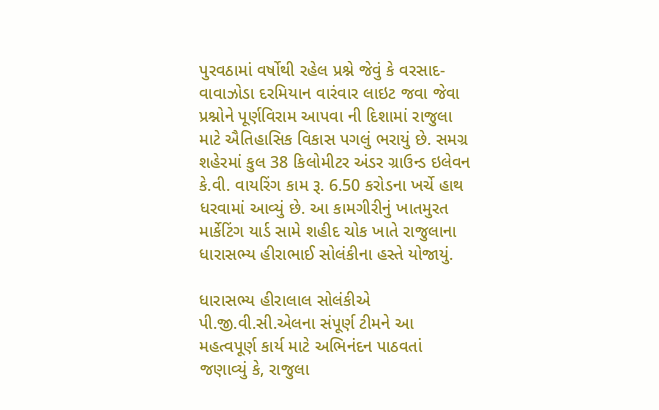પુરવઠામાં વર્ષોથી રહેલ પ્રશ્ને જેવું કે વરસાદ-વાવાઝોડા દરમિયાન વારંવાર લાઇટ જવા જેવા પ્રશ્નોને પૂર્ણવિરામ આપવા ની દિશામાં રાજુલા માટે ઐતિહાસિક વિકાસ પગલું ભરાયું છે. સમગ્ર શહેરમાં કુલ 38 કિલોમીટર અંડર ગ્રાઉન્ડ ઇલેવન કે.વી. વાયરિંગ કામ રૂ. 6.50 કરોડના ખર્ચે હાથ ધરવામાં આવ્યું છે. આ કામગીરીનું ખાતમુરત માર્કેટિંગ યાર્ડ સામે શહીદ ચોક ખાતે રાજુલાના ધારાસભ્ય હીરાભાઈ સોલંકીના હસ્તે યોજાયું.

ધારાસભ્ય હીરાલાલ સોલંકીએ પી.જી.વી.સી.એલના સંપૂર્ણ ટીમને આ મહત્વપૂર્ણ કાર્ય માટે અભિનંદન પાઠવતાં જણાવ્યું કે, રાજુલા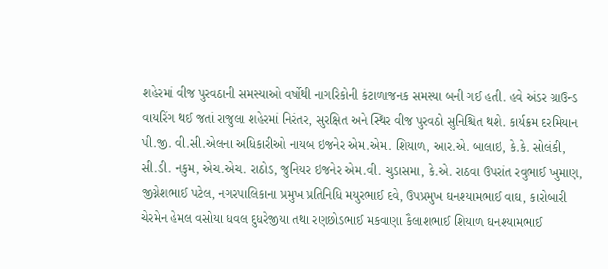શહેરમાં વીજ પુરવઠાની સમસ્યાઓ વર્ષોથી નાગરિકોની કંટાળાજનક સમસ્યા બની ગઈ હતી. હવે અંડર ગ્રાઉન્ડ વાયરિંગ થઈ જતાં રાજુલા શહેરમાં નિરંતર, સુરક્ષિત અને સ્થિર વીજ પુરવઠો સુનિશ્ચિત થશે. કાર્યક્રમ દરમિયાન પી.જી. વી.સી.એલના અધિકારીઓ નાયબ ઇજનેર એમ.એમ. શિયાળ, આર.એ. બાલાઇ, કે.કે. સોલંકી, સી.ડી. નકુમ, એચ.એચ. રાઠોડ, જુનિયર ઇજનેર એમ.વી. ચુડાસમા, કે.એ. રાઠવા ઉપરાંત રવુભાઈ ખુમાણ, જીગ્નેશભાઈ પટેલ, નગરપાલિકાના પ્રમુખ પ્રતિનિધિ મયુરભાઈ દવે, ઉપપ્રમુખ ઘનશ્યામભાઈ વાઘ, કારોબારી ચેરમેન હેમલ વસોયા ધવલ દુધરેજીયા તથા રણછોડભાઈ મકવાણા કૈલાશભાઈ શિયાળ ઘનશ્યામભાઈ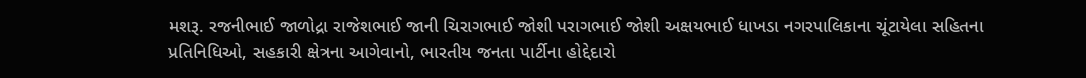મશરૂ. રજનીભાઈ જાળોદ્રા રાજેશભાઈ જાની ચિરાગભાઈ જોશી પરાગભાઈ જોશી અક્ષયભાઈ ધાખડા નગરપાલિકાના ચૂંટાયેલા સહિતના પ્રતિનિધિઓ, સહકારી ક્ષેત્રના આગેવાનો, ભારતીય જનતા પાર્ટીના હોદ્દેદારો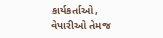કાર્યકર્તાઓ, વેપારીઓ તેમજ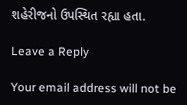શહેરીજનો ઉપસ્થિત રહ્યા હતા.

Leave a Reply

Your email address will not be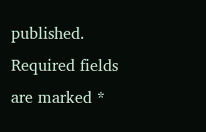published. Required fields are marked *